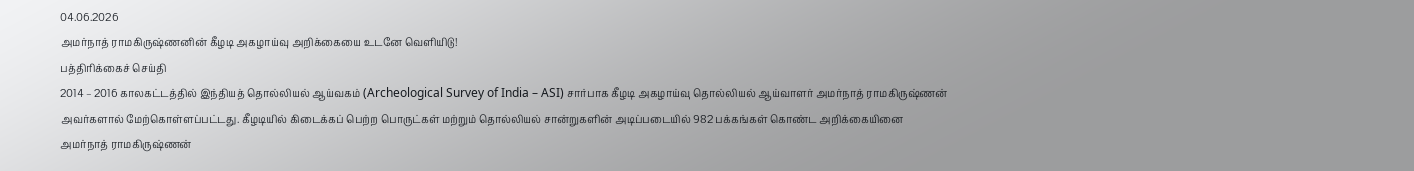04.06.2026
அமர்நாத் ராமகிருஷ்ணனின் கீழடி அகழாய்வு அறிக்கையை உடனே வெளியிடு!
பத்திரிக்கைச் செய்தி
2014 – 2016 காலகட்டத்தில் இந்தியத் தொல்லியல் ஆய்வகம் (Archeological Survey of India – ASI) சார்பாக கீழடி அகழாய்வு தொல்லியல் ஆய்வாளர் அமர்நாத் ராமகிருஷ்ணன் அவர்களால் மேற்கொள்ளப்பட்டது. கீழடியில் கிடைக்கப் பெற்ற பொருட்கள் மற்றும் தொல்லியல் சான்றுகளின் அடிப்படையில் 982 பக்கங்கள் கொண்ட அறிக்கையினை அமர்நாத் ராமகிருஷ்ணன்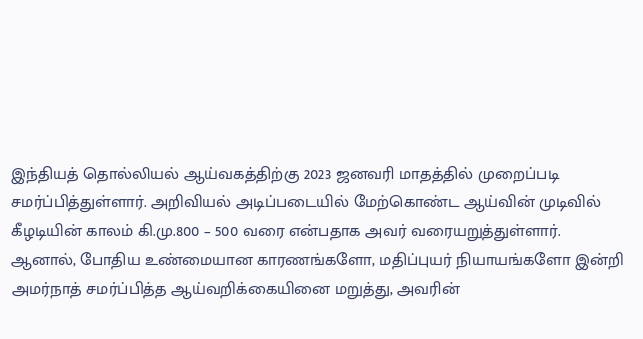இந்தியத் தொல்லியல் ஆய்வகத்திற்கு 2023 ஜனவரி மாதத்தில் முறைப்படி சமர்ப்பித்துள்ளார். அறிவியல் அடிப்படையில் மேற்கொண்ட ஆய்வின் முடிவில் கீழடியின் காலம் கி.மு.800 – 500 வரை என்பதாக அவர் வரையறுத்துள்ளார்.
ஆனால், போதிய உண்மையான காரணங்களோ, மதிப்புயர் நியாயங்களோ இன்றி அமர்நாத் சமர்ப்பித்த ஆய்வறிக்கையினை மறுத்து, அவரின்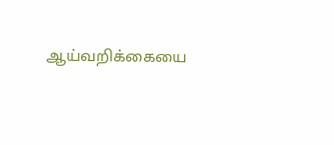ஆய்வறிக்கையை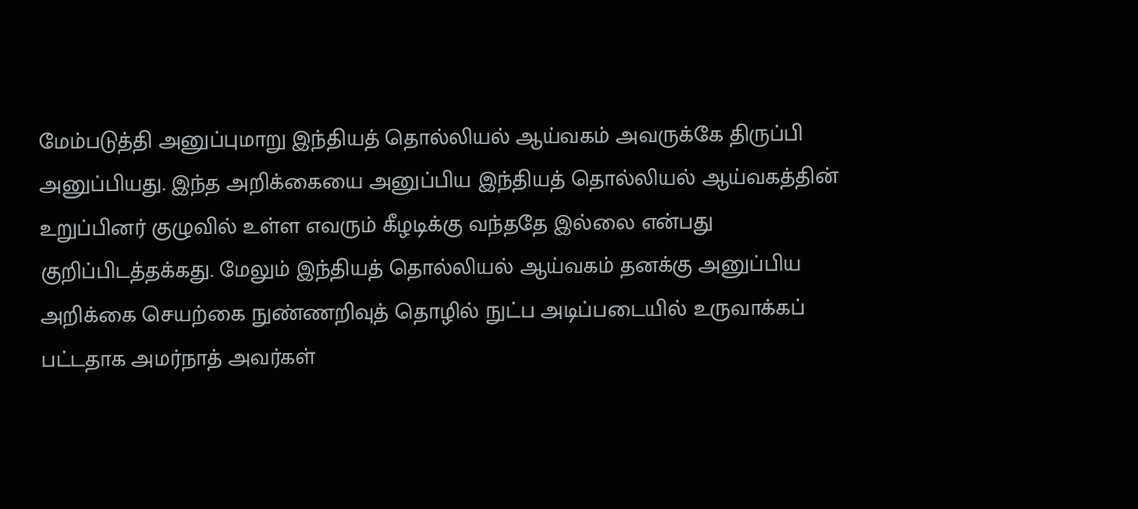மேம்படுத்தி அனுப்புமாறு இந்தியத் தொல்லியல் ஆய்வகம் அவருக்கே திருப்பி அனுப்பியது. இந்த அறிக்கையை அனுப்பிய இந்தியத் தொல்லியல் ஆய்வகத்தின் உறுப்பினர் குழுவில் உள்ள எவரும் கீழடிக்கு வந்ததே இல்லை என்பது குறிப்பிடத்தக்கது. மேலும் இந்தியத் தொல்லியல் ஆய்வகம் தனக்கு அனுப்பிய அறிக்கை செயற்கை நுண்ணறிவுத் தொழில் நுட்ப அடிப்படையில் உருவாக்கப் பட்டதாக அமர்நாத் அவர்கள்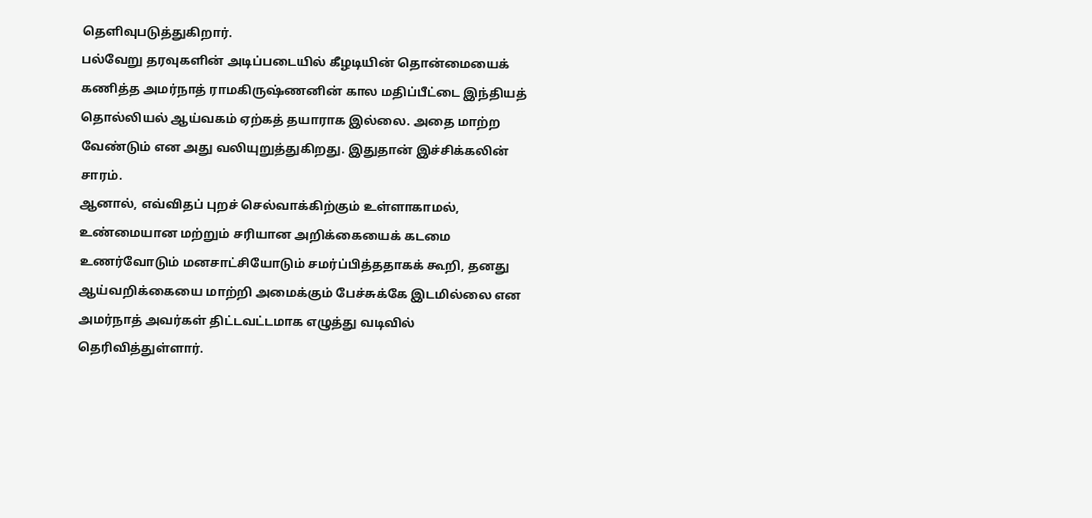தெளிவுபடுத்துகிறார்.
பல்வேறு தரவுகளின் அடிப்படையில் கீழடியின் தொன்மையைக் கணித்த அமர்நாத் ராமகிருஷ்ணனின் கால மதிப்பீட்டை இந்தியத் தொல்லியல் ஆய்வகம் ஏற்கத் தயாராக இல்லை. அதை மாற்ற வேண்டும் என அது வலியுறுத்துகிறது. இதுதான் இச்சிக்கலின் சாரம்.
ஆனால், எவ்விதப் புறச் செல்வாக்கிற்கும் உள்ளாகாமல், உண்மையான மற்றும் சரியான அறிக்கையைக் கடமை உணர்வோடும் மனசாட்சியோடும் சமர்ப்பித்ததாகக் கூறி, தனது ஆய்வறிக்கையை மாற்றி அமைக்கும் பேச்சுக்கே இடமில்லை என அமர்நாத் அவர்கள் திட்டவட்டமாக எழுத்து வடிவில் தெரிவித்துள்ளார்.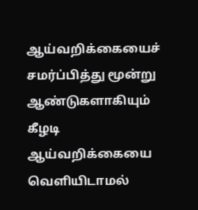ஆய்வறிக்கையைச் சமர்ப்பித்து மூன்று ஆண்டுகளாகியும் கீழடி ஆய்வறிக்கையை வெளியிடாமல்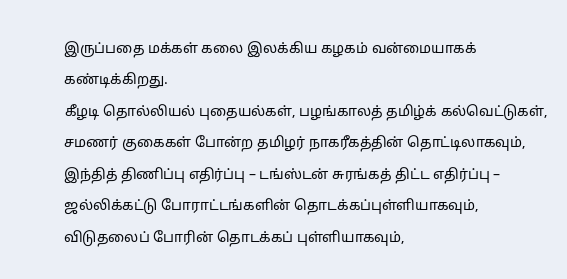இருப்பதை மக்கள் கலை இலக்கிய கழகம் வன்மையாகக் கண்டிக்கிறது.
கீழடி தொல்லியல் புதையல்கள், பழங்காலத் தமிழ்க் கல்வெட்டுகள், சமணர் குகைகள் போன்ற தமிழர் நாகரீகத்தின் தொட்டிலாகவும், இந்தித் திணிப்பு எதிர்ப்பு – டங்ஸ்டன் சுரங்கத் திட்ட எதிர்ப்பு – ஜல்லிக்கட்டு போராட்டங்களின் தொடக்கப்புள்ளியாகவும், விடுதலைப் போரின் தொடக்கப் புள்ளியாகவும்,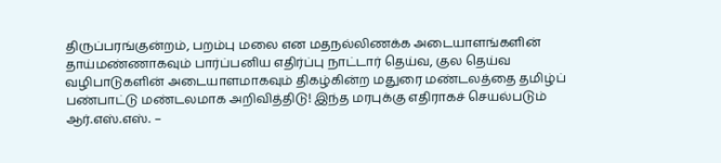திருப்பரங்குன்றம், பறம்பு மலை என மதநல்லிணக்க அடையாளங்களின் தாய்மண்ணாகவும் பார்ப்பனிய எதிர்ப்பு நாட்டார் தெய்வ, குல தெய்வ வழிபாடுகளின் அடையாளமாகவும் திகழ்கின்ற மதுரை மண்டலத்தை தமிழ்ப் பண்பாட்டு மண்டலமாக அறிவித்திடு! இந்த மரபுக்கு எதிராகச் செயல்படும் ஆர்.எஸ்.எஸ். –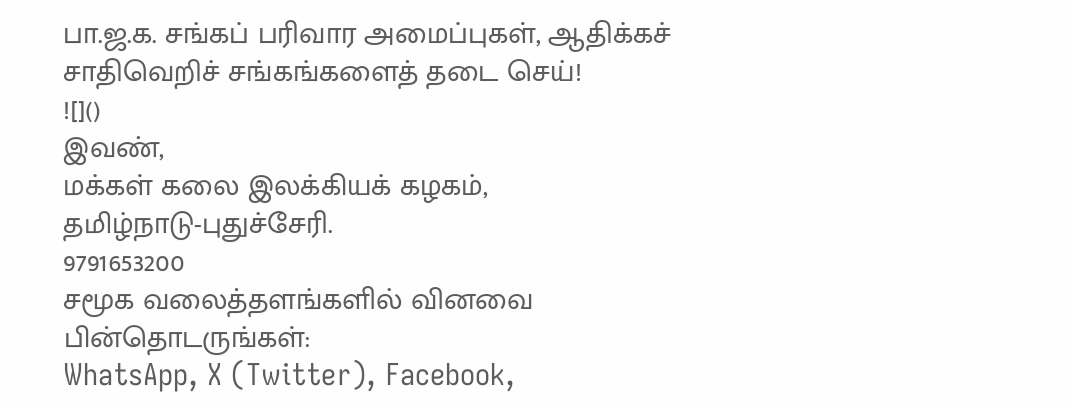பா.ஜ.க. சங்கப் பரிவார அமைப்புகள், ஆதிக்கச் சாதிவெறிச் சங்கங்களைத் தடை செய்!
![]()
இவண்,
மக்கள் கலை இலக்கியக் கழகம்,
தமிழ்நாடு-புதுச்சேரி.
9791653200
சமூக வலைத்தளங்களில் வினவை பின்தொடருங்கள்:
WhatsApp, X (Twitter), Facebook,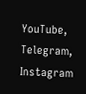YouTube, Telegram, Instagram